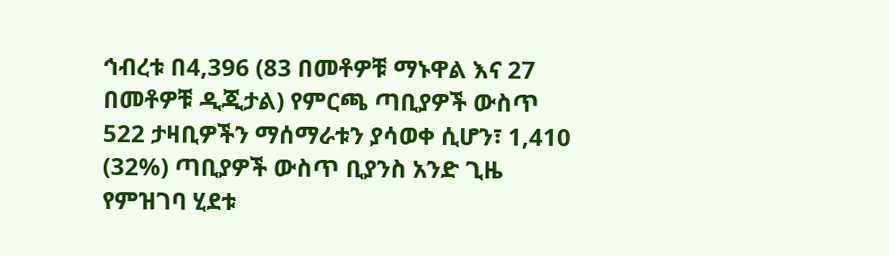ኅብረቱ በ4,396 (83 በመቶዎቹ ማኑዋል እና 27 በመቶዎቹ ዲጂታል) የምርጫ ጣቢያዎች ውስጥ 522 ታዛቢዎችን ማሰማራቱን ያሳወቀ ሲሆን፣ 1,410 (32%) ጣቢያዎች ውስጥ ቢያንስ አንድ ጊዜ የምዝገባ ሂደቱ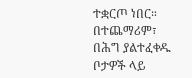ተቋርጦ ነበር። በተጨማሪም፣ በሕግ ያልተፈቀዱ ቦታዎች ላይ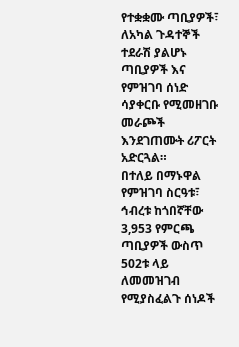የተቋቋሙ ጣቢያዎች፣ ለአካል ጉዳተኞች ተደራሽ ያልሆኑ ጣቢያዎች እና የምዝገባ ሰነድ ሳያቀርቡ የሚመዘገቡ መራጮች እንደገጠሙት ሪፖርት አድርጓል።
በተለይ በማኑዋል የምዝገባ ስርዓቱ፣ ኅብረቱ ከጎበኛቸው 3,953 የምርጫ ጣቢያዎች ውስጥ 502ቱ ላይ ለመመዝገብ የሚያስፈልጉ ሰነዶች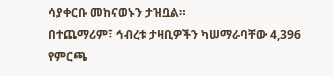ሳያቀርቡ መከናወኑን ታዝቧል።
በተጨማሪም፣ ኅብረቱ ታዛቢዎችን ካሠማራባቸው 4,396 የምርጫ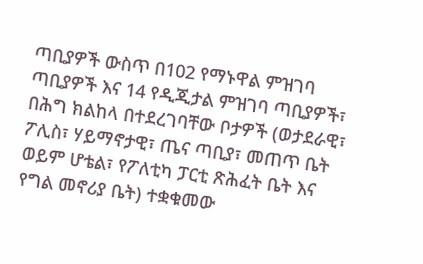ጣቢያዎች ውስጥ በ102 የማኑዋል ምዝገባ ጣቢያዎች እና 14 የዲጂታል ምዝገባ ጣቢያዎች፣ በሕግ ክልከላ በተደረገባቸው ቦታዎች (ወታደራዊ፣ ፖሊስ፣ ሃይማኖታዊ፣ ጤና ጣቢያ፣ መጠጥ ቤት ወይም ሆቴል፣ የፖለቲካ ፓርቲ ጽሕፈት ቤት እና የግል መኖሪያ ቤት) ተቋቁመው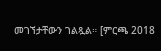መገኘታቸውን ገልጿል። [ምርጫ 2018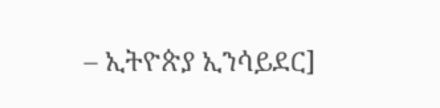– ኢትዮጵያ ኢንሳይደር]